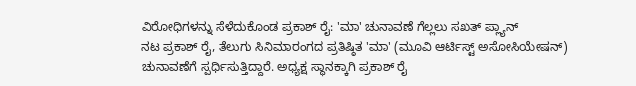ವಿರೋಧಿಗಳನ್ನು ಸೆಳೆದುಕೊಂಡ ಪ್ರಕಾಶ್ ರೈ: 'ಮಾ' ಚುನಾವಣೆ ಗೆಲ್ಲಲು ಸಖತ್ ಪ್ಲ್ಯಾನ್
ನಟ ಪ್ರಕಾಶ್ ರೈ, ತೆಲುಗು ಸಿನಿಮಾರಂಗದ ಪ್ರತಿಷ್ಠಿತ 'ಮಾ' (ಮೂವಿ ಆರ್ಟಿಸ್ಟ್ ಅಸೋಸಿಯೇಷನ್) ಚುನಾವಣೆಗೆ ಸ್ಪರ್ಧಿಸುತ್ತಿದ್ದಾರೆ. ಅಧ್ಯಕ್ಷ ಸ್ಥಾನಕ್ಕಾಗಿ ಪ್ರಕಾಶ್ ರೈ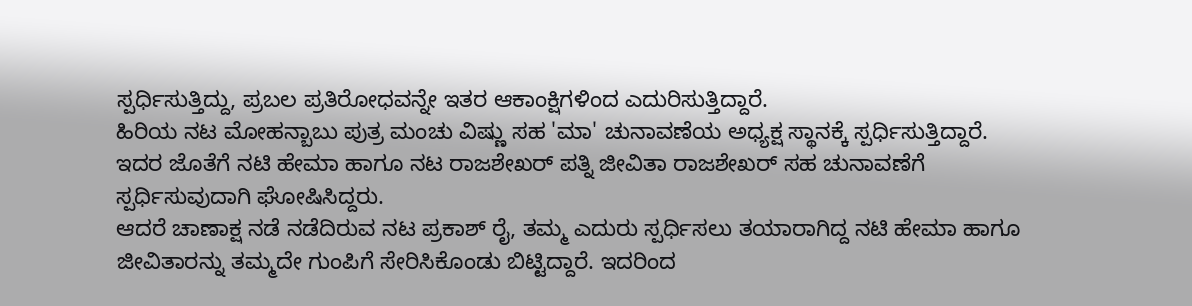ಸ್ಪರ್ಧಿಸುತ್ತಿದ್ದು, ಪ್ರಬಲ ಪ್ರತಿರೋಧವನ್ನೇ ಇತರ ಆಕಾಂಕ್ಷಿಗಳಿಂದ ಎದುರಿಸುತ್ತಿದ್ದಾರೆ.
ಹಿರಿಯ ನಟ ಮೋಹನ್ಬಾಬು ಪುತ್ರ ಮಂಚು ವಿಷ್ಣು ಸಹ 'ಮಾ' ಚುನಾವಣೆಯ ಅಧ್ಯಕ್ಷ ಸ್ಥಾನಕ್ಕೆ ಸ್ಪರ್ಧಿಸುತ್ತಿದ್ದಾರೆ. ಇದರ ಜೊತೆಗೆ ನಟಿ ಹೇಮಾ ಹಾಗೂ ನಟ ರಾಜಶೇಖರ್ ಪತ್ನಿ ಜೀವಿತಾ ರಾಜಶೇಖರ್ ಸಹ ಚುನಾವಣೆಗೆ ಸ್ಪರ್ಧಿಸುವುದಾಗಿ ಘೋಷಿಸಿದ್ದರು.
ಆದರೆ ಚಾಣಾಕ್ಷ ನಡೆ ನಡೆದಿರುವ ನಟ ಪ್ರಕಾಶ್ ರೈ, ತಮ್ಮ ಎದುರು ಸ್ಪರ್ಧಿಸಲು ತಯಾರಾಗಿದ್ದ ನಟಿ ಹೇಮಾ ಹಾಗೂ ಜೀವಿತಾರನ್ನು ತಮ್ಮದೇ ಗುಂಪಿಗೆ ಸೇರಿಸಿಕೊಂಡು ಬಿಟ್ಟಿದ್ದಾರೆ. ಇದರಿಂದ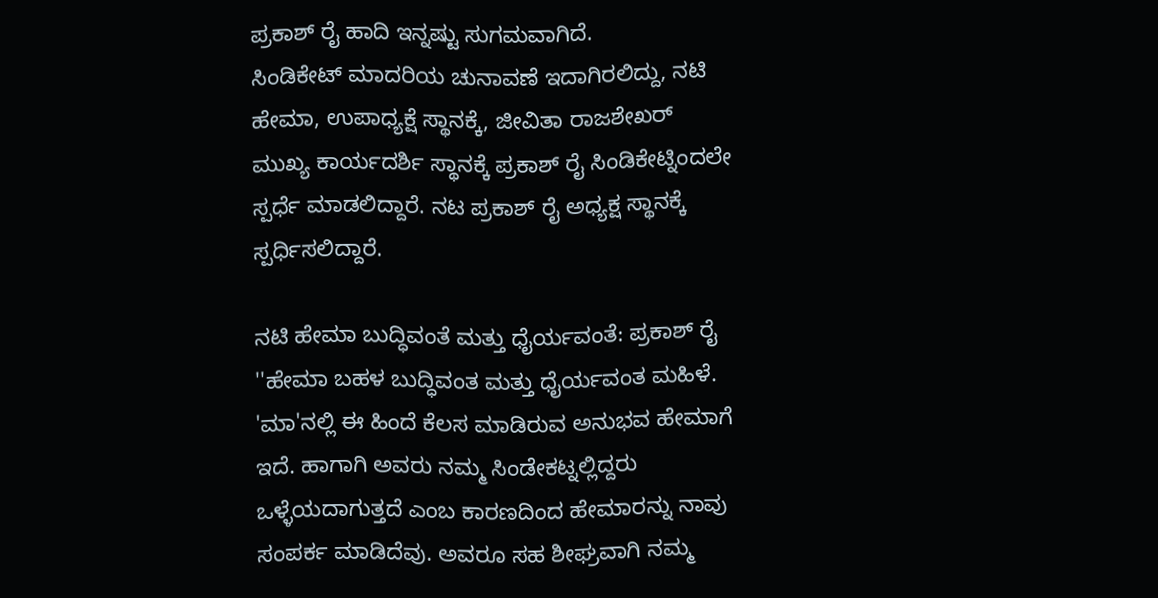ಪ್ರಕಾಶ್ ರೈ ಹಾದಿ ಇನ್ನಷ್ಟು ಸುಗಮವಾಗಿದೆ.
ಸಿಂಡಿಕೇಟ್ ಮಾದರಿಯ ಚುನಾವಣೆ ಇದಾಗಿರಲಿದ್ದು, ನಟಿ ಹೇಮಾ, ಉಪಾಧ್ಯಕ್ಷೆ ಸ್ಥಾನಕ್ಕೆ, ಜೀವಿತಾ ರಾಜಶೇಖರ್ ಮುಖ್ಯ ಕಾರ್ಯದರ್ಶಿ ಸ್ಥಾನಕ್ಕೆ ಪ್ರಕಾಶ್ ರೈ ಸಿಂಡಿಕೇಟ್ನಿಂದಲೇ ಸ್ಪರ್ಧೆ ಮಾಡಲಿದ್ದಾರೆ. ನಟ ಪ್ರಕಾಶ್ ರೈ ಅಧ್ಯಕ್ಷ ಸ್ಥಾನಕ್ಕೆ ಸ್ಪರ್ಧಿಸಲಿದ್ದಾರೆ.

ನಟಿ ಹೇಮಾ ಬುದ್ಧಿವಂತೆ ಮತ್ತು ಧೈರ್ಯವಂತೆ: ಪ್ರಕಾಶ್ ರೈ
''ಹೇಮಾ ಬಹಳ ಬುದ್ಧಿವಂತ ಮತ್ತು ಧೈರ್ಯವಂತ ಮಹಿಳೆ. 'ಮಾ'ನಲ್ಲಿ ಈ ಹಿಂದೆ ಕೆಲಸ ಮಾಡಿರುವ ಅನುಭವ ಹೇಮಾಗೆ ಇದೆ. ಹಾಗಾಗಿ ಅವರು ನಮ್ಮ ಸಿಂಡೇಕಟ್ನಲ್ಲಿದ್ದರು ಒಳ್ಳೆಯದಾಗುತ್ತದೆ ಎಂಬ ಕಾರಣದಿಂದ ಹೇಮಾರನ್ನು ನಾವು ಸಂಪರ್ಕ ಮಾಡಿದೆವು. ಅವರೂ ಸಹ ಶೀಘ್ರವಾಗಿ ನಮ್ಮ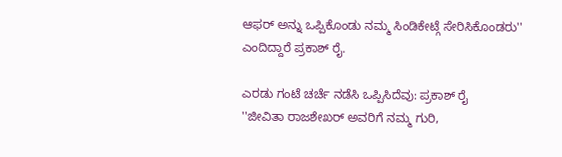ಆಫರ್ ಅನ್ನು ಒಪ್ಪಿಕೊಂಡು ನಮ್ಮ ಸಿಂಡಿಕೇಟ್ಗೆ ಸೇರಿಸಿಕೊಂಡರು'' ಎಂದಿದ್ದಾರೆ ಪ್ರಕಾಶ್ ರೈ.

ಎರಡು ಗಂಟೆ ಚರ್ಚೆ ನಡೆಸಿ ಒಪ್ಪಿಸಿದೆವು: ಪ್ರಕಾಶ್ ರೈ
''ಜೀವಿತಾ ರಾಜಶೇಖರ್ ಅವರಿಗೆ ನಮ್ಮ ಗುರಿ,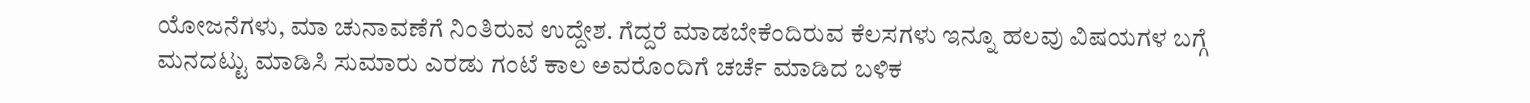ಯೋಜನೆಗಳು, ಮಾ ಚುನಾವಣೆಗೆ ನಿಂತಿರುವ ಉದ್ದೇಶ. ಗೆದ್ದರೆ ಮಾಡಬೇಕೆಂದಿರುವ ಕೆಲಸಗಳು ಇನ್ನೂ ಹಲವು ವಿಷಯಗಳ ಬಗ್ಗೆ ಮನದಟ್ಟು ಮಾಡಿಸಿ ಸುಮಾರು ಎರಡು ಗಂಟೆ ಕಾಲ ಅವರೊಂದಿಗೆ ಚರ್ಚೆ ಮಾಡಿದ ಬಳಿಕ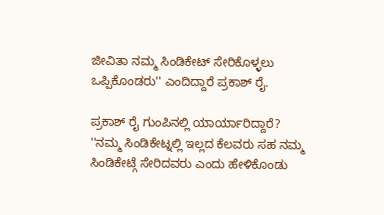ಜೀವಿತಾ ನಮ್ಮ ಸಿಂಡಿಕೇಟ್ ಸೇರಿಕೊಳ್ಳಲು ಒಪ್ಪಿಕೊಂಡರು'' ಎಂದಿದ್ದಾರೆ ಪ್ರಕಾಶ್ ರೈ.

ಪ್ರಕಾಶ್ ರೈ ಗುಂಪಿನಲ್ಲಿ ಯಾರ್ಯಾರಿದ್ದಾರೆ?
''ನಮ್ಮ ಸಿಂಡಿಕೇಟ್ನಲ್ಲಿ ಇಲ್ಲದ ಕೆಲವರು ಸಹ ನಮ್ಮ ಸಿಂಡಿಕೇಟ್ಗೆ ಸೇರಿದವರು ಎಂದು ಹೇಳಿಕೊಂಡು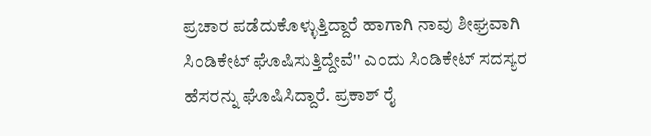ಪ್ರಚಾರ ಪಡೆದುಕೊಳ್ಳುತ್ತಿದ್ದಾರೆ ಹಾಗಾಗಿ ನಾವು ಶೀಘ್ರವಾಗಿ ಸಿಂಡಿಕೇಟ್ ಘೊಷಿಸುತ್ತಿದ್ದೇವೆ'' ಎಂದು ಸಿಂಡಿಕೇಟ್ ಸದಸ್ಯರ ಹೆಸರನ್ನು ಘೊಷಿಸಿದ್ದಾರೆ. ಪ್ರಕಾಶ್ ರೈ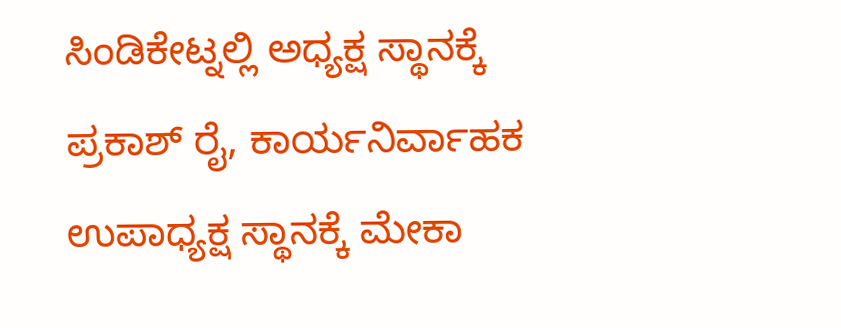ಸಿಂಡಿಕೇಟ್ನಲ್ಲಿ ಅಧ್ಯಕ್ಷ ಸ್ಥಾನಕ್ಕೆ ಪ್ರಕಾಶ್ ರೈ, ಕಾರ್ಯನಿರ್ವಾಹಕ ಉಪಾಧ್ಯಕ್ಷ ಸ್ಥಾನಕ್ಕೆ ಮೇಕಾ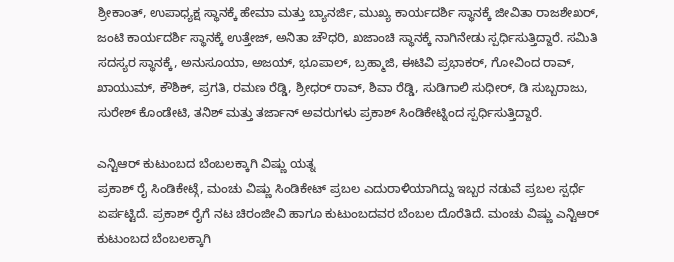ಶ್ರೀಕಾಂತ್, ಉಪಾಧ್ಯಕ್ಷ ಸ್ಥಾನಕ್ಕೆ ಹೇಮಾ ಮತ್ತು ಬ್ಯಾನರ್ಜಿ, ಮುಖ್ಯ ಕಾರ್ಯದರ್ಶಿ ಸ್ಥಾನಕ್ಕೆ ಜೀವಿತಾ ರಾಜಶೇಖರ್, ಜಂಟಿ ಕಾರ್ಯದರ್ಶಿ ಸ್ಥಾನಕ್ಕೆ ಉತ್ತೇಜ್, ಅನಿತಾ ಚೌಧರಿ, ಖಜಾಂಚಿ ಸ್ಥಾನಕ್ಕೆ ನಾಗಿನೇಡು ಸ್ಪರ್ಧಿಸುತ್ತಿದ್ದಾರೆ. ಸಮಿತಿ ಸದಸ್ಯರ ಸ್ಥಾನಕ್ಕೆ, ಅನುಸೂಯಾ, ಅಜಯ್, ಭೂಪಾಲ್, ಬ್ರಹ್ಮಾಜಿ, ಈಟಿವಿ ಪ್ರಭಾಕರ್, ಗೋವಿಂದ ರಾವ್, ಖಾಯುಮ್, ಕೌಶಿಕ್, ಪ್ರಗತಿ, ರಮಣ ರೆಡ್ಡಿ, ಶ್ರೀಧರ್ ರಾವ್, ಶಿವಾ ರೆಡ್ಡಿ, ಸುಡಿಗಾಲಿ ಸುಧೀರ್, ಡಿ ಸುಬ್ಬರಾಜು, ಸುರೇಶ್ ಕೊಂಡೇಟಿ, ತನಿಶ್ ಮತ್ತು ತರ್ಜಾನ್ ಅವರುಗಳು ಪ್ರಕಾಶ್ ಸಿಂಡಿಕೇಟ್ನಿಂದ ಸ್ಪರ್ಧಿಸುತ್ತಿದ್ದಾರೆ.

ಎನ್ಟಿಆರ್ ಕುಟುಂಬದ ಬೆಂಬಲಕ್ಕಾಗಿ ವಿಷ್ಣು ಯತ್ನ
ಪ್ರಕಾಶ್ ರೈ ಸಿಂಡಿಕೇಟ್ಗೆ, ಮಂಚು ವಿಷ್ಣು ಸಿಂಡಿಕೇಟ್ ಪ್ರಬಲ ಎದುರಾಳಿಯಾಗಿದ್ದು ಇಬ್ಬರ ನಡುವೆ ಪ್ರಬಲ ಸ್ಪರ್ಧೆ ಏರ್ಪಟ್ಟಿದೆ. ಪ್ರಕಾಶ್ ರೈಗೆ ನಟ ಚಿರಂಜೀವಿ ಹಾಗೂ ಕುಟುಂಬದವರ ಬೆಂಬಲ ದೊರೆತಿದೆ. ಮಂಚು ವಿಷ್ಣು ಎನ್ಟಿಆರ್ ಕುಟುಂಬದ ಬೆಂಬಲಕ್ಕಾಗಿ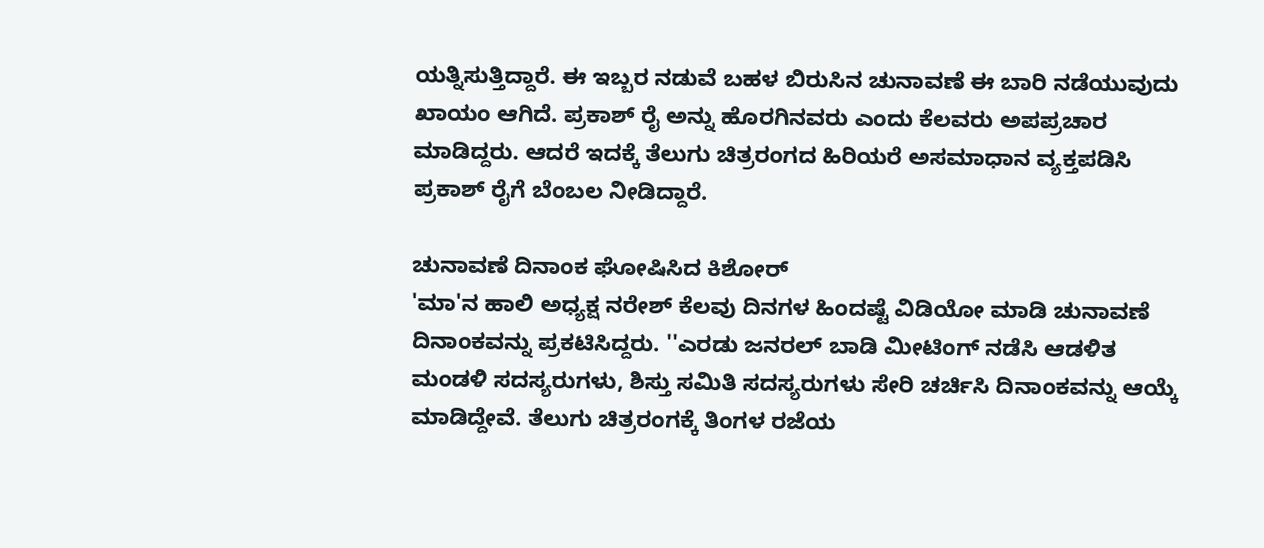ಯತ್ನಿಸುತ್ತಿದ್ದಾರೆ. ಈ ಇಬ್ಬರ ನಡುವೆ ಬಹಳ ಬಿರುಸಿನ ಚುನಾವಣೆ ಈ ಬಾರಿ ನಡೆಯುವುದು ಖಾಯಂ ಆಗಿದೆ. ಪ್ರಕಾಶ್ ರೈ ಅನ್ನು ಹೊರಗಿನವರು ಎಂದು ಕೆಲವರು ಅಪಪ್ರಚಾರ ಮಾಡಿದ್ದರು. ಆದರೆ ಇದಕ್ಕೆ ತೆಲುಗು ಚಿತ್ರರಂಗದ ಹಿರಿಯರೆ ಅಸಮಾಧಾನ ವ್ಯಕ್ತಪಡಿಸಿ ಪ್ರಕಾಶ್ ರೈಗೆ ಬೆಂಬಲ ನೀಡಿದ್ದಾರೆ.

ಚುನಾವಣೆ ದಿನಾಂಕ ಘೋಷಿಸಿದ ಕಿಶೋರ್
'ಮಾ'ನ ಹಾಲಿ ಅಧ್ಯಕ್ಷ ನರೇಶ್ ಕೆಲವು ದಿನಗಳ ಹಿಂದಷ್ಟೆ ವಿಡಿಯೋ ಮಾಡಿ ಚುನಾವಣೆ ದಿನಾಂಕವನ್ನು ಪ್ರಕಟಿಸಿದ್ದರು. ''ಎರಡು ಜನರಲ್ ಬಾಡಿ ಮೀಟಿಂಗ್ ನಡೆಸಿ ಆಡಳಿತ ಮಂಡಳಿ ಸದಸ್ಯರುಗಳು, ಶಿಸ್ತು ಸಮಿತಿ ಸದಸ್ಯರುಗಳು ಸೇರಿ ಚರ್ಚಿಸಿ ದಿನಾಂಕವನ್ನು ಆಯ್ಕೆ ಮಾಡಿದ್ದೇವೆ. ತೆಲುಗು ಚಿತ್ರರಂಗಕ್ಕೆ ತಿಂಗಳ ರಜೆಯ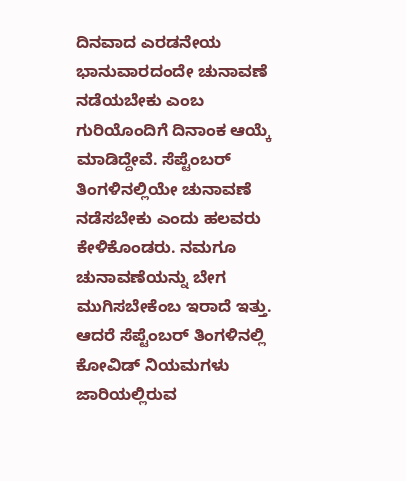ದಿನವಾದ ಎರಡನೇಯ ಭಾನುವಾರದಂದೇ ಚುನಾವಣೆ ನಡೆಯಬೇಕು ಎಂಬ ಗುರಿಯೊಂದಿಗೆ ದಿನಾಂಕ ಆಯ್ಕೆ ಮಾಡಿದ್ದೇವೆ. ಸೆಪ್ಟೆಂಬರ್ ತಿಂಗಳಿನಲ್ಲಿಯೇ ಚುನಾವಣೆ ನಡೆಸಬೇಕು ಎಂದು ಹಲವರು ಕೇಳಿಕೊಂಡರು. ನಮಗೂ ಚುನಾವಣೆಯನ್ನು ಬೇಗ ಮುಗಿಸಬೇಕೆಂಬ ಇರಾದೆ ಇತ್ತು. ಆದರೆ ಸೆಪ್ಟೆಂಬರ್ ತಿಂಗಳಿನಲ್ಲಿ ಕೋವಿಡ್ ನಿಯಮಗಳು ಜಾರಿಯಲ್ಲಿರುವ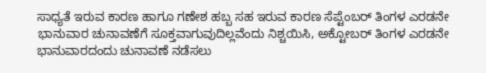ಸಾಧ್ಯತೆ ಇರುವ ಕಾರಣ ಹಾಗೂ ಗಣೇಶ ಹಬ್ಬ ಸಹ ಇರುವ ಕಾರಣ ಸೆಪ್ಟೆಂಬರ್ ತಿಂಗಳ ಎರಡನೇ ಭಾನುವಾರ ಚುನಾವಣೆಗೆ ಸೂಕ್ತವಾಗುವುದಿಲ್ಲವೆಂದು ನಿಶ್ಚಯಿಸಿ, ಅಕ್ಟೋಬರ್ ತಿಂಗಳ ಎರಡನೇ ಭಾನುವಾರದಂದು ಚುನಾವಣೆ ನಡೆಸಲು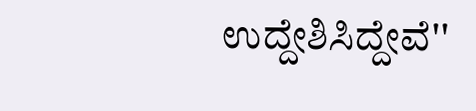ಉದ್ದೇಶಿಸಿದ್ದೇವೆ''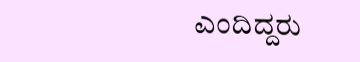ಎಂದಿದ್ದರು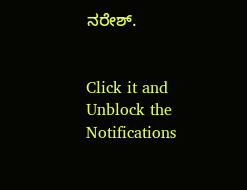ನರೇಶ್.


Click it and Unblock the Notifications